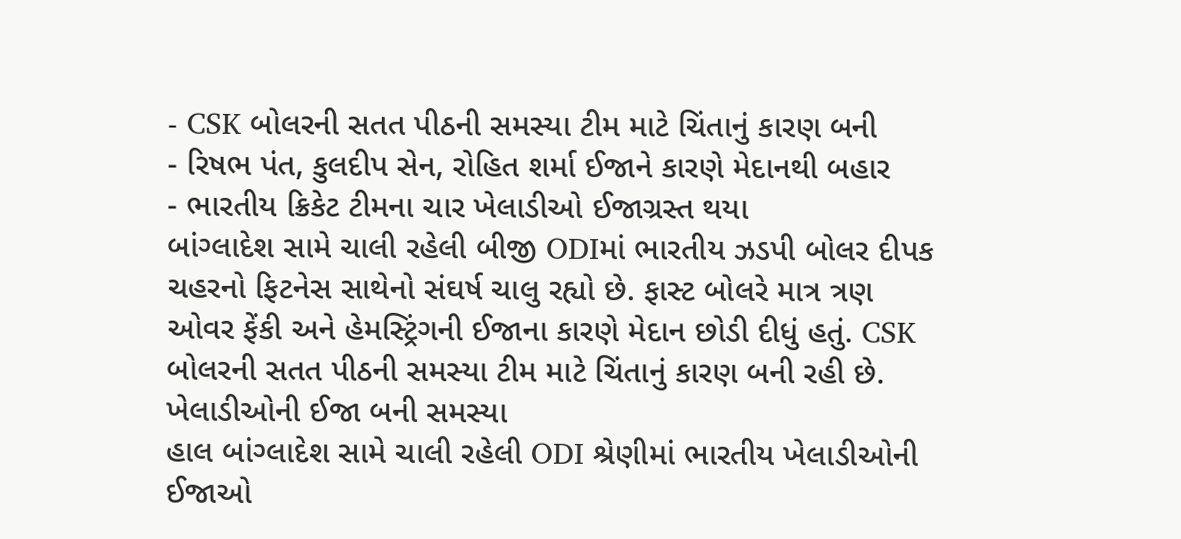- CSK બોલરની સતત પીઠની સમસ્યા ટીમ માટે ચિંતાનું કારણ બની
- રિષભ પંત, કુલદીપ સેન, રોહિત શર્મા ઈજાને કારણે મેદાનથી બહાર
- ભારતીય ક્રિકેટ ટીમના ચાર ખેલાડીઓ ઈજાગ્રસ્ત થયા
બાંગ્લાદેશ સામે ચાલી રહેલી બીજી ODIમાં ભારતીય ઝડપી બોલર દીપક ચહરનો ફિટનેસ સાથેનો સંઘર્ષ ચાલુ રહ્યો છે. ફાસ્ટ બોલરે માત્ર ત્રણ ઓવર ફેંકી અને હેમસ્ટ્રિંગની ઈજાના કારણે મેદાન છોડી દીધું હતું. CSK બોલરની સતત પીઠની સમસ્યા ટીમ માટે ચિંતાનું કારણ બની રહી છે.
ખેલાડીઓની ઈજા બની સમસ્યા
હાલ બાંગ્લાદેશ સામે ચાલી રહેલી ODI શ્રેણીમાં ભારતીય ખેલાડીઓની ઈજાઓ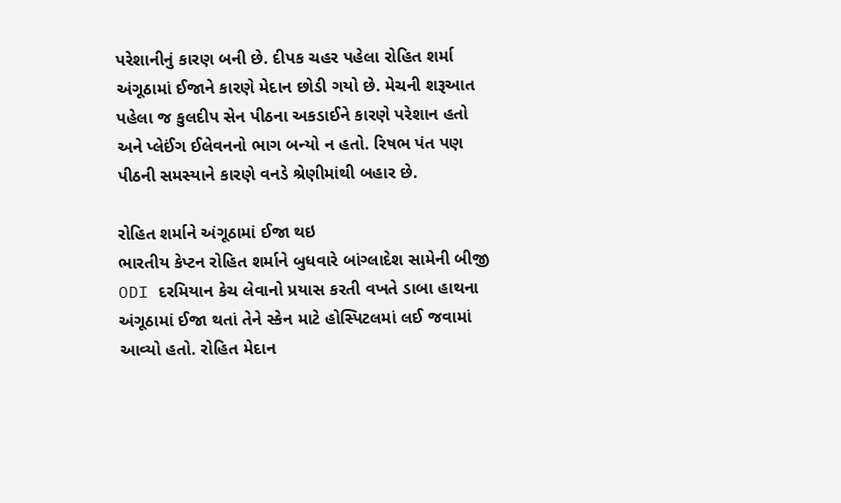પરેશાનીનું કારણ બની છે. દીપક ચહર પહેલા રોહિત શર્મા અંગૂઠામાં ઈજાને કારણે મેદાન છોડી ગયો છે. મેચની શરૂઆત પહેલા જ કુલદીપ સેન પીઠના અકડાઈને કારણે પરેશાન હતો અને પ્લેઈંગ ઈલેવનનો ભાગ બન્યો ન હતો. રિષભ પંત પણ પીઠની સમસ્યાને કારણે વનડે શ્રેણીમાંથી બહાર છે.

રોહિત શર્માને અંગૂઠામાં ઈજા થઇ
ભારતીય કેપ્ટન રોહિત શર્માને બુધવારે બાંગ્લાદેશ સામેની બીજી ODI દરમિયાન કેચ લેવાનો પ્રયાસ કરતી વખતે ડાબા હાથના અંગૂઠામાં ઈજા થતાં તેને સ્કેન માટે હોસ્પિટલમાં લઈ જવામાં આવ્યો હતો. રોહિત મેદાન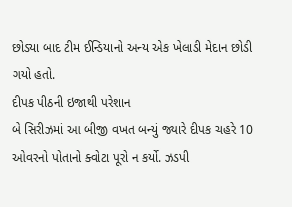છોડ્યા બાદ ટીમ ઈન્ડિયાનો અન્ય એક ખેલાડી મેદાન છોડી ગયો હતો.
દીપક પીઠની ઇજાથી પરેશાન
બે સિરીઝમાં આ બીજી વખત બન્યું જ્યારે દીપક ચહરે 10 ઓવરનો પોતાનો ક્વોટા પૂરો ન કર્યો. ઝડપી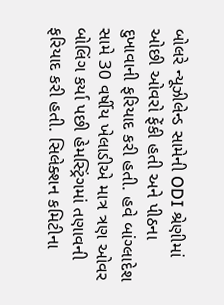બોલરે ન્યૂઝીલેન્ડ સામેની ODI શ્રેણીમાં ઓછી ઓવરો ફેંકી હતી અને પીઠના દુખાવાની ફરિયાદ કરી હતી. હવે બાંગ્લાદેશ સામે 30 વર્ષીય ખેલાડીએ માત્ર ત્રણ ઓવર બોલિંગ કર્યા પછી હેમસ્ટ્રિંગમાં તણાવની ફરિયાદ કરી હતી. સિલેક્શન કમિટીના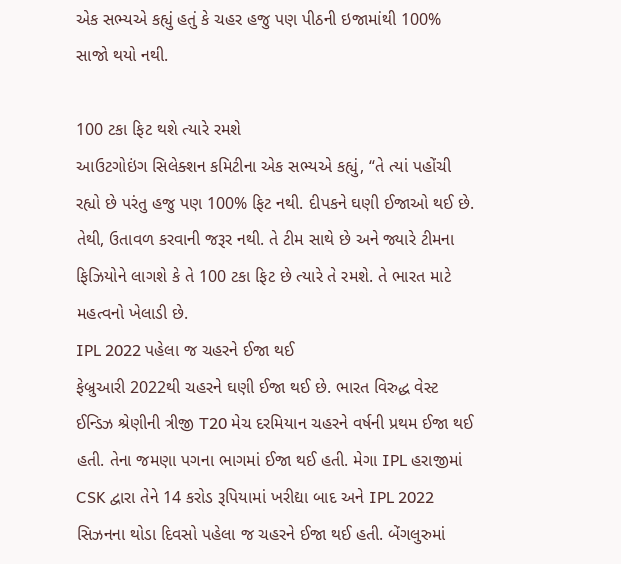એક સભ્યએ કહ્યું હતું કે ચહર હજુ પણ પીઠની ઇજામાંથી 100% સાજો થયો નથી.

100 ટકા ફિટ થશે ત્યારે રમશે
આઉટગોઇંગ સિલેક્શન કમિટીના એક સભ્યએ કહ્યું, “તે ત્યાં પહોંચી રહ્યો છે પરંતુ હજુ પણ 100% ફિટ નથી. દીપકને ઘણી ઈજાઓ થઈ છે. તેથી, ઉતાવળ કરવાની જરૂર નથી. તે ટીમ સાથે છે અને જ્યારે ટીમના ફિઝિયોને લાગશે કે તે 100 ટકા ફિટ છે ત્યારે તે રમશે. તે ભારત માટે મહત્વનો ખેલાડી છે.
IPL 2022 પહેલા જ ચહરને ઈજા થઈ
ફેબ્રુઆરી 2022થી ચહરને ઘણી ઈજા થઈ છે. ભારત વિરુદ્ધ વેસ્ટ ઈન્ડિઝ શ્રેણીની ત્રીજી T20 મેચ દરમિયાન ચહરને વર્ષની પ્રથમ ઈજા થઈ હતી. તેના જમણા પગના ભાગમાં ઈજા થઈ હતી. મેગા IPL હરાજીમાં CSK દ્વારા તેને 14 કરોડ રૂપિયામાં ખરીદ્યા બાદ અને IPL 2022 સિઝનના થોડા દિવસો પહેલા જ ચહરને ઈજા થઈ હતી. બેંગલુરુમાં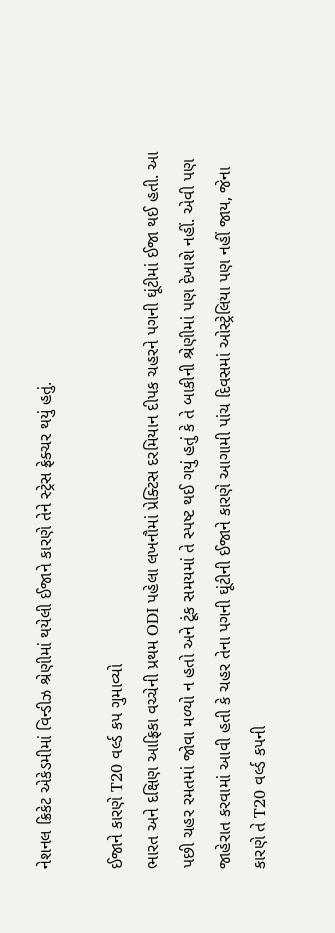નેશનલ ક્રિકેટ એકેડમીમાં વિન્ડીઝ શ્રેણીમાં થયેલી ઈજાને કારણે તેને સ્ટ્રેસ ફ્રેક્ચર થયું હતું.

ઈજાને કારણે T20 વર્લ્ડ કપ ગુમાવ્યો
ભારત અને દક્ષિણ આફ્રિકા વચ્ચેની પ્રથમ ODI પહેલા લખનૌમાં પ્રેક્ટિસ દરમિયાન દીપક ચહરને પગની ઘૂંટીમાં ઈજા થઈ હતી. આ પછી ચહર રમતમાં જોવા મળ્યો ન હતો અને ટૂંક સમયમાં તે સ્પષ્ટ થઈ ગયું હતું કે તે બાકીની શ્રેણીમાં પણ દેખાશે નહીં. એવી પણ જાહેરાત કરવામાં આવી હતી કે ચહર તેના પગની ઘૂંટીની ઈજાને કારણે આગામી પાંચ દિવસમાં ઓસ્ટ્રેલિયા પણ નહીં જાય, જેના કારણે તે T20 વર્લ્ડ કપની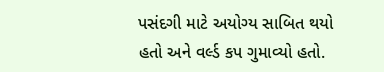પસંદગી માટે અયોગ્ય સાબિત થયો હતો અને વર્લ્ડ કપ ગુમાવ્યો હતો.